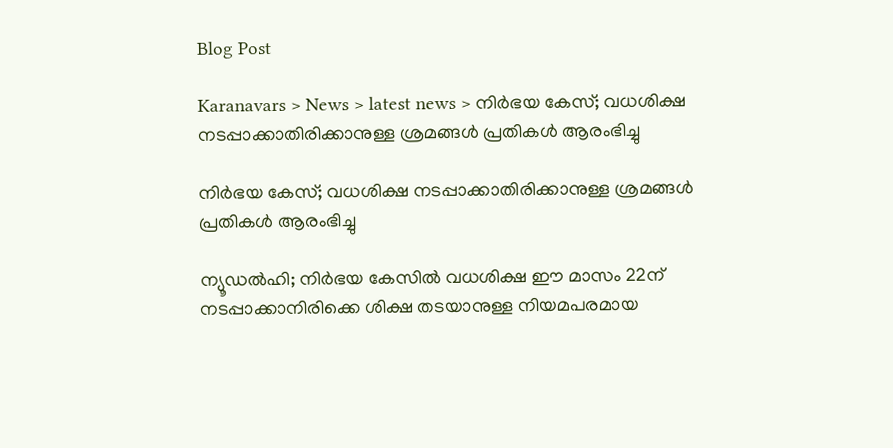Blog Post

Karanavars > News > latest news > നിര്‍ഭയ കേസ്; വധശിക്ഷ നടപ്പാക്കാതിരിക്കാനുള്ള ശ്രമങ്ങള്‍ പ്രതികള്‍ ആരംഭിച്ചു

നിര്‍ഭയ കേസ്; വധശിക്ഷ നടപ്പാക്കാതിരിക്കാനുള്ള ശ്രമങ്ങള്‍ പ്രതികള്‍ ആരംഭിച്ചു

ന്യൂഡല്‍ഹി; നിര്‍ഭയ കേസില്‍ വധശിക്ഷ ഈ മാസം 22ന് നടപ്പാക്കാനിരിക്കെ ശിക്ഷ തടയാനുള്ള നിയമപരമായ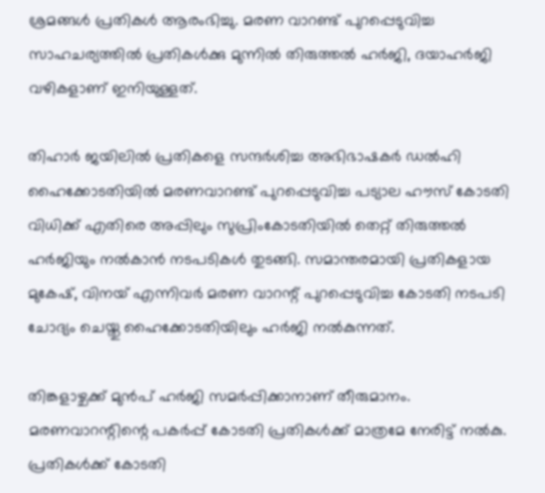ശ്രമങ്ങള്‍ പ്രതികള്‍ ആരംഭിച്ചു. മരണ വാറണ്ട് പുറപ്പെടുവിച്ച സാഹചര്യത്തില്‍ പ്രതികള്‍ക്കു മുന്നില്‍ തിരുത്തല്‍ ഹര്‍ജി, ദയാഹര്‍ജി വഴികളാണ് ഇനിയുള്ളത്.

തിഹാര്‍ ജയിലില്‍ പ്രതികളെ സന്ദര്‍ശിച്ച അഭിഭാഷകര്‍ ഡല്‍ഹി ഹൈക്കോടതിയില്‍ മരണവാറണ്ട് പുറപ്പെടുവിച്ച പട്യാല ഹൗസ് കോടതി വിധിക്ക് എതിരെ അപ്പിലും സുപ്രിംകോടതിയില്‍ തെറ്റ് തിരുത്തല്‍ ഹര്‍ജിയും നല്‍കാന്‍ നടപടികള്‍ തുടങ്ങി. സമാന്തരമായി പ്രതികളായ മുകേഷ്, വിനയ് എന്നിവര്‍ മരണ വാറന്റ് പുറപ്പെടുവിച്ച കോടതി നടപടി ചോദ്യം ചെയ്തു ഹൈക്കോടതിയിലും ഹര്‍ജി നല്‍കുന്നത്.

തിങ്കളാഴ്ചക്ക് മുന്‍പ് ഹര്‍ജി സമര്‍പ്പിക്കാനാണ് തീരുമാനം. മരണവാറന്റിന്റെ പകര്‍പ്പ് കോടതി പ്രതികള്‍ക്ക് മാത്രമേ നേരിട്ട് നല്‍കു. പ്രതികള്‍ക്ക് കോടതി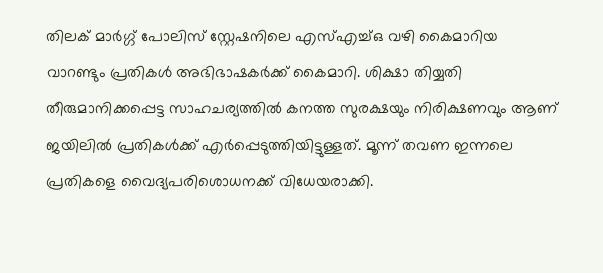തിലക് മാര്‍ഗ്ഗ് പോലിസ് സ്റ്റേഷനിലെ എസ്‌എച്ച്‌ഒ വഴി കൈമാറിയ വാറണ്ടും പ്രതികള്‍ അഭിഭാഷകര്‍ക്ക് കൈമാറി. ശിക്ഷാ തിയ്യതി തീരുമാനിക്കപ്പെട്ട സാഹചര്യത്തില്‍ കനത്ത സുരക്ഷയും നിരിക്ഷണവും ആണ് ജയിലില്‍ പ്രതികള്‍ക്ക് എര്‍പ്പെടുത്തിയിട്ടുള്ളത്. മൂന്ന് തവണ ഇന്നലെ പ്രതികളെ വൈദ്യപരിശൊധനക്ക് വിധേയരാക്കി.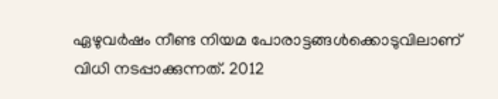ഏഴുവര്‍ഷം നീണ്ട നിയമ പോരാട്ടങ്ങള്‍ക്കൊടുവിലാണ് വിധി നടപ്പാക്കുന്നത്. 2012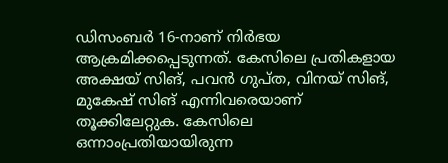ഡിസംബര്‍ 16-നാണ് നിര്‍ഭയ ആക്രമിക്കപ്പെടുന്നത്. കേസിലെ പ്രതികളായ അക്ഷയ് സിങ്, പവന്‍ ഗുപ്ത, വിനയ് സിങ്, മുകേഷ് സിങ് എന്നിവരെയാണ് തൂക്കിലേറ്റുക. കേസിലെ ഒന്നാംപ്രതിയായിരുന്ന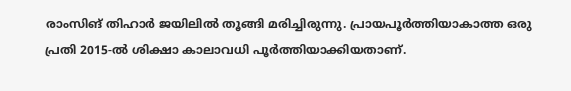രാംസിങ് തിഹാര്‍ ജയിലില്‍ തൂങ്ങി മരിച്ചിരുന്നു. പ്രായപൂര്‍ത്തിയാകാത്ത ഒരു പ്രതി 2015-ല്‍ ശിക്ഷാ കാലാവധി പൂര്‍ത്തിയാക്കിയതാണ്.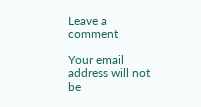Leave a comment

Your email address will not be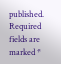published. Required fields are marked *